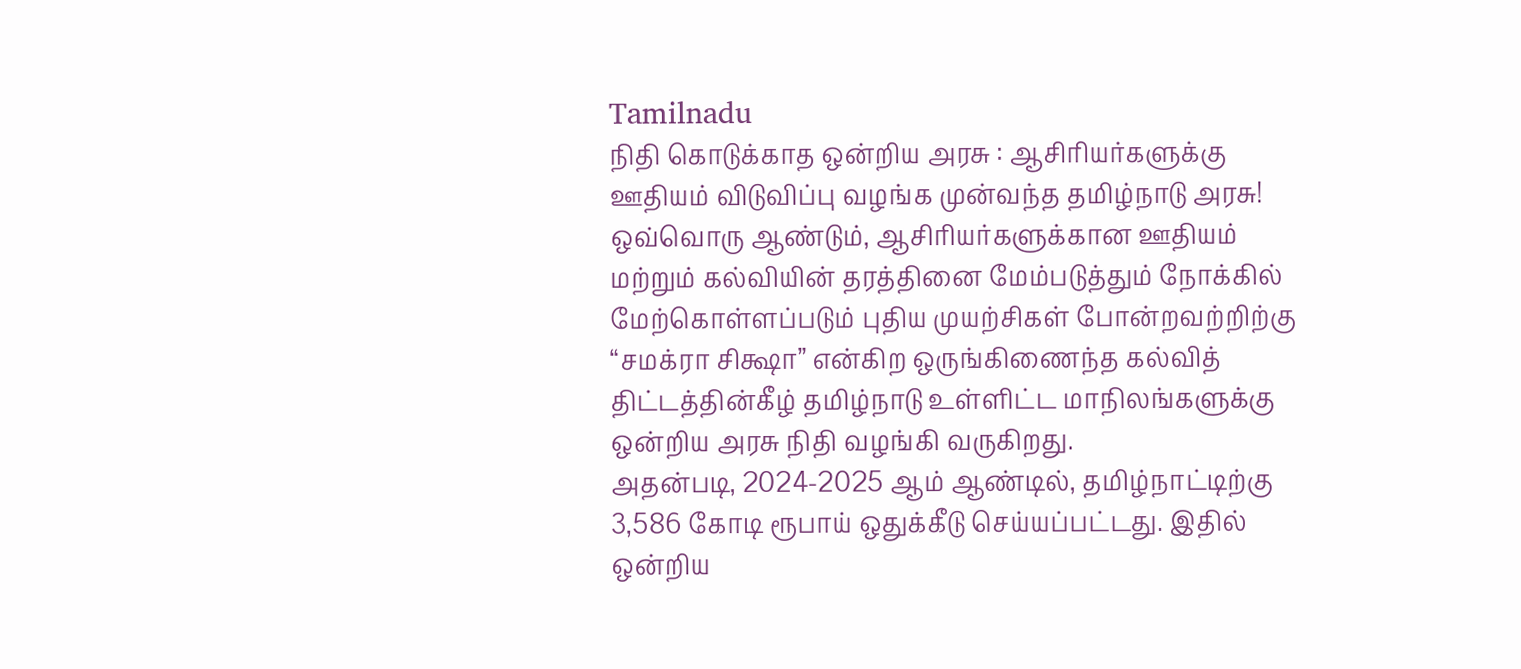Tamilnadu
நிதி கொடுக்காத ஒன்றிய அரசு : ஆசிரியர்களுக்கு ஊதியம் விடுவிப்பு வழங்க முன்வந்த தமிழ்நாடு அரசு!
ஒவ்வொரு ஆண்டும், ஆசிரியர்களுக்கான ஊதியம் மற்றும் கல்வியின் தரத்தினை மேம்படுத்தும் நோக்கில் மேற்கொள்ளப்படும் புதிய முயற்சிகள் போன்றவற்றிற்கு “சமக்ரா சிக்ஷா” என்கிற ஒருங்கிணைந்த கல்வித் திட்டத்தின்கீழ் தமிழ்நாடு உள்ளிட்ட மாநிலங்களுக்கு ஒன்றிய அரசு நிதி வழங்கி வருகிறது.
அதன்படி, 2024-2025 ஆம் ஆண்டில், தமிழ்நாட்டிற்கு 3,586 கோடி ரூபாய் ஒதுக்கீடு செய்யப்பட்டது. இதில் ஒன்றிய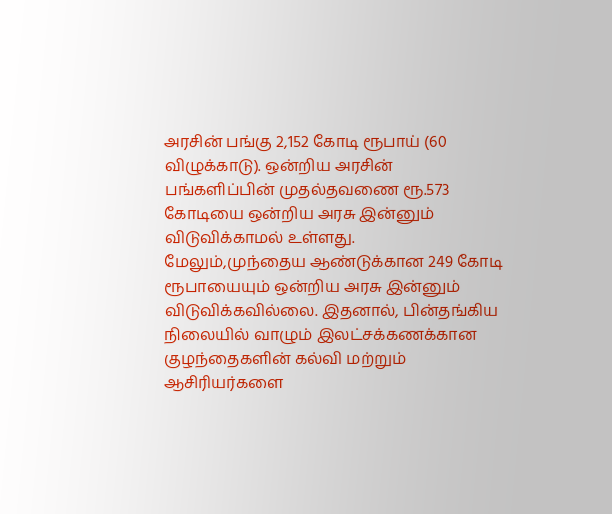அரசின் பங்கு 2,152 கோடி ரூபாய் (60 விழுக்காடு). ஒன்றிய அரசின் பங்களிப்பின் முதல்தவணை ரூ.573 கோடியை ஒன்றிய அரசு இன்னும் விடுவிக்காமல் உள்ளது.
மேலும்,முந்தைய ஆண்டுக்கான 249 கோடி ரூபாயையும் ஒன்றிய அரசு இன்னும் விடுவிக்கவில்லை. இதனால், பின்தங்கிய நிலையில் வாழும் இலட்சக்கணக்கான குழந்தைகளின் கல்வி மற்றும் ஆசிரியர்களை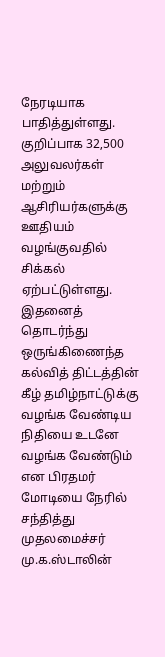நேரடியாக பாதித்துள்ளது. குறிப்பாக 32,500 அலுவலர்கள் மற்றும் ஆசிரியர்களுக்கு ஊதியம் வழங்குவதில் சிக்கல் ஏற்பட்டுள்ளது.
இதனைத் தொடர்ந்து ஒருங்கிணைந்த கல்வித் திட்டத்தின் கீழ் தமிழ்நாட்டுக்கு வழங்க வேண்டிய நிதியை உடனே வழங்க வேண்டும் என பிரதமர் மோடியை நேரில் சந்தித்து முதலமைச்சர் மு.க.ஸ்டாலின்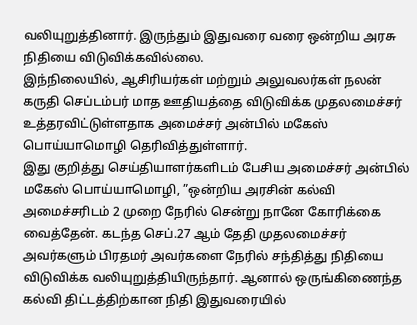வலியுறுத்தினார். இருந்தும் இதுவரை வரை ஒன்றிய அரசு நிதியை விடுவிக்கவில்லை.
இந்நிலையில், ஆசிரியர்கள் மற்றும் அலுவலர்கள் நலன் கருதி செப்டம்பர் மாத ஊதியத்தை விடுவிக்க முதலமைச்சர் உத்தரவிட்டுள்ளதாக அமைச்சர் அன்பில் மகேஸ் பொய்யாமொழி தெரிவித்துள்ளார்.
இது குறித்து செய்தியாளர்களிடம் பேசிய அமைச்சர் அன்பில் மகேஸ் பொய்யாமொழி, ”ஒன்றிய அரசின் கல்வி அமைச்சரிடம் 2 முறை நேரில் சென்று நானே கோரிக்கை வைத்தேன். கடந்த செப்.27 ஆம் தேதி முதலமைச்சர் அவர்களும் பிரதமர் அவர்களை நேரில் சந்தித்து நிதியை விடுவிக்க வலியுறுத்தியிருந்தார். ஆனால் ஒருங்கிணைந்த கல்வி திட்டத்திற்கான நிதி இதுவரையில்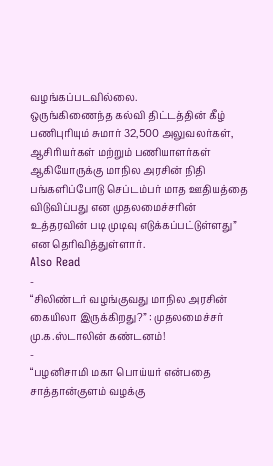வழங்கப்படவில்லை.
ஒருங்கிணைந்த கல்வி திட்டத்தின் கீழ் பணிபுரியும் சுமார் 32,500 அலுவலர்கள், ஆசிரியர்கள் மற்றும் பணியாளர்கள் ஆகியோருக்கு மாநில அரசின் நிதி பங்களிப்போடு செப்டம்பர் மாத ஊதியத்தை விடுவிப்பது என முதலமைச்சரின் உத்தரவின் படி முடிவு எடுக்கப்பட்டுள்ளது” என தெரிவித்துள்ளார்.
Also Read
-
“சிலிண்டர் வழங்குவது மாநில அரசின் கையிலா இருக்கிறது?” : முதலமைச்சர் மு.க.ஸ்டாலின் கண்டனம்!
-
“பழனிசாமி மகா பொய்யர் என்பதை சாத்தான்குளம் வழக்கு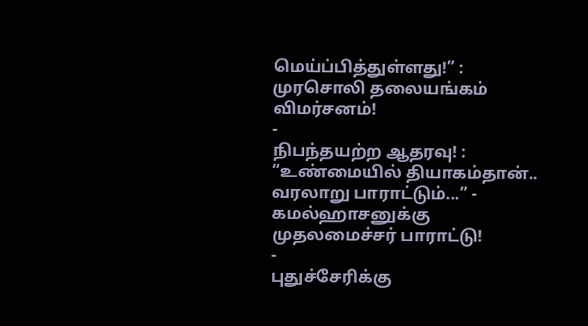மெய்ப்பித்துள்ளது!” : முரசொலி தலையங்கம் விமர்சனம்!
-
நிபந்தயற்ற ஆதரவு! : “உண்மையில் தியாகம்தான்.. வரலாறு பாராட்டும்...” - கமல்ஹாசனுக்கு முதலமைச்சர் பாராட்டு!
-
புதுச்சேரிக்கு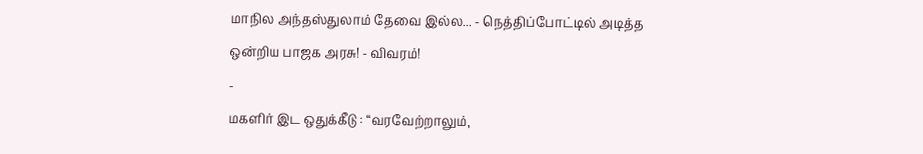மாநில அந்தஸ்துலாம் தேவை இல்ல... - நெத்திப்போட்டில் அடித்த ஒன்றிய பாஜக அரசு! - விவரம்!
-
மகளிர் இட ஒதுக்கீடு : “வரவேற்றாலும்,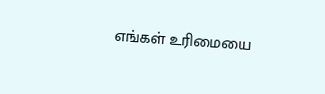எங்கள் உரிமையை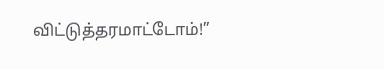விட்டுத்தரமாட்டோம்!”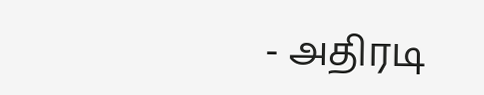- அதிரடி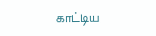காட்டிய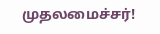முதலமைச்சர்!